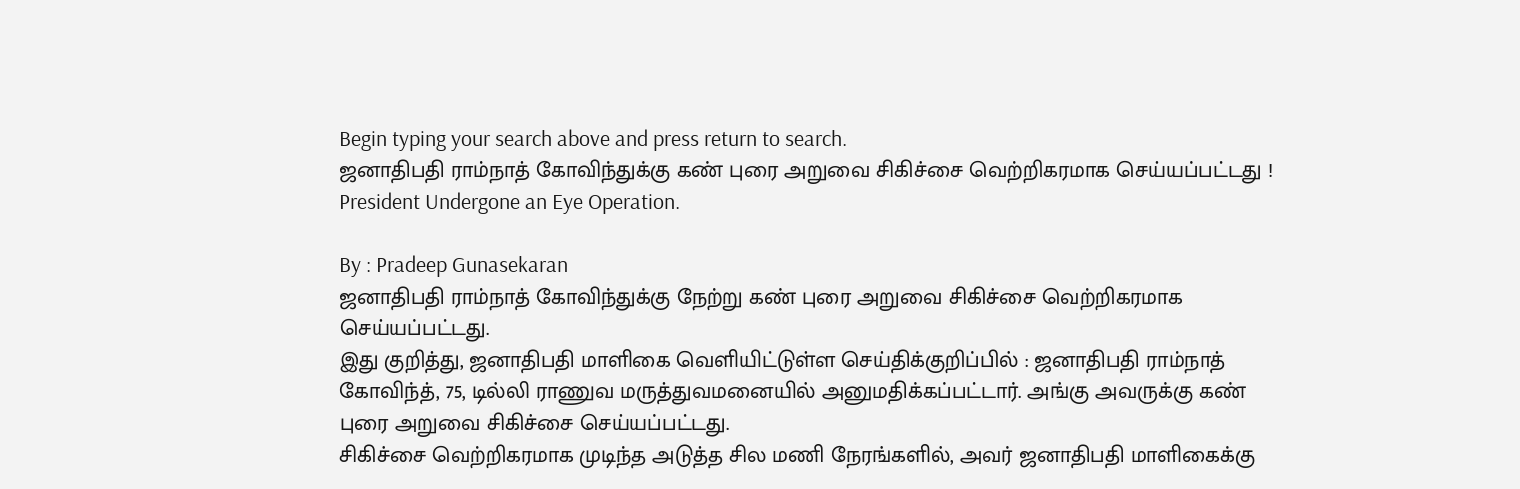Begin typing your search above and press return to search.
ஜனாதிபதி ராம்நாத் கோவிந்துக்கு கண் புரை அறுவை சிகிச்சை வெற்றிகரமாக செய்யப்பட்டது !
President Undergone an Eye Operation.

By : Pradeep Gunasekaran
ஜனாதிபதி ராம்நாத் கோவிந்துக்கு நேற்று கண் புரை அறுவை சிகிச்சை வெற்றிகரமாக செய்யப்பட்டது.
இது குறித்து, ஜனாதிபதி மாளிகை வெளியிட்டுள்ள செய்திக்குறிப்பில் : ஜனாதிபதி ராம்நாத் கோவிந்த், 75, டில்லி ராணுவ மருத்துவமனையில் அனுமதிக்கப்பட்டார். அங்கு அவருக்கு கண் புரை அறுவை சிகிச்சை செய்யப்பட்டது.
சிகிச்சை வெற்றிகரமாக முடிந்த அடுத்த சில மணி நேரங்களில், அவர் ஜனாதிபதி மாளிகைக்கு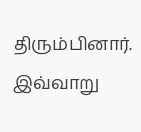திரும்பினார். இவ்வாறு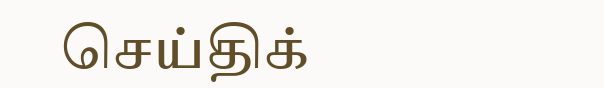செய்திக்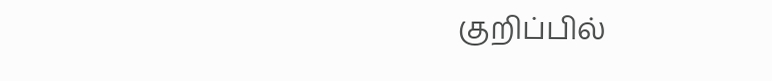குறிப்பில்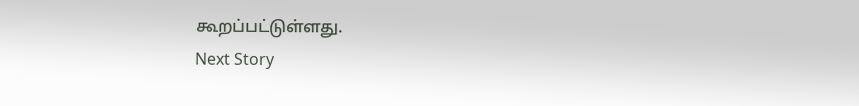கூறப்பட்டுள்ளது.
Next Story